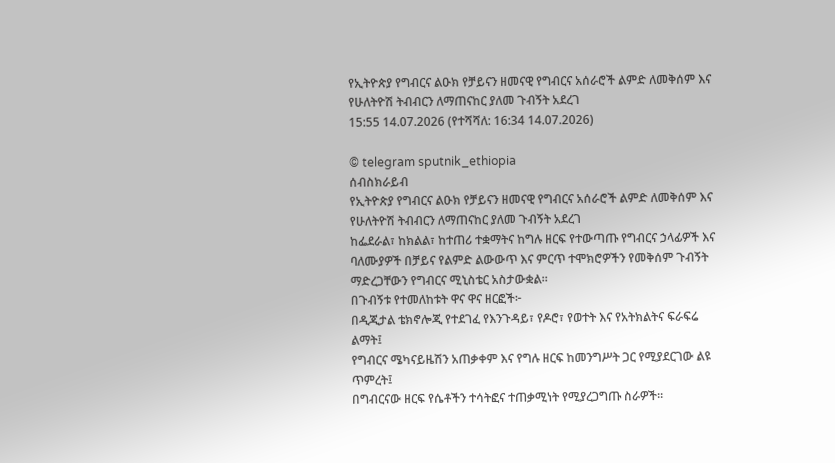የኢትዮጵያ የግብርና ልዑክ የቻይናን ዘመናዊ የግብርና አሰራሮች ልምድ ለመቅሰም እና የሁለትዮሽ ትብብርን ለማጠናከር ያለመ ጉብኝት አደረገ
15:55 14.07.2026 (የተሻሻለ: 16:34 14.07.2026)

© telegram sputnik_ethiopia
ሰብስክራይብ
የኢትዮጵያ የግብርና ልዑክ የቻይናን ዘመናዊ የግብርና አሰራሮች ልምድ ለመቅሰም እና የሁለትዮሽ ትብብርን ለማጠናከር ያለመ ጉብኝት አደረገ
ከፌደራል፣ ከክልል፣ ከተጠሪ ተቋማትና ከግሉ ዘርፍ የተውጣጡ የግብርና ኃላፊዎች እና ባለሙያዎች በቻይና የልምድ ልውውጥ እና ምርጥ ተሞክሮዎችን የመቅሰም ጉብኝት ማድረጋቸውን የግብርና ሚኒስቴር አስታውቋል።
በጉብኝቱ የተመለከቱት ዋና ዋና ዘርፎች፦
በዲጂታል ቴክኖሎጂ የተደገፈ የእንጉዳይ፣ የዶሮ፣ የወተት እና የአትክልትና ፍራፍሬ ልማት፤
የግብርና ሜካናይዜሽን አጠቃቀም እና የግሉ ዘርፍ ከመንግሥት ጋር የሚያደርገው ልዩ ጥምረት፤
በግብርናው ዘርፍ የሴቶችን ተሳትፎና ተጠቃሚነት የሚያረጋግጡ ስራዎች።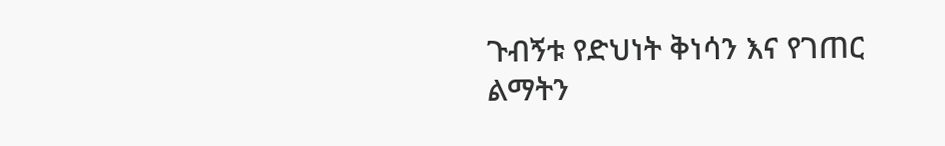ጉብኝቱ የድህነት ቅነሳን እና የገጠር ልማትን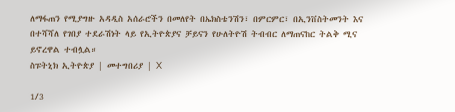ለማፋጠን የሚያግዙ አዳዲስ አሰራሮችን በመለየት በኤክስቴንሽን፣ በምርምር፣ በኢንቨስትመንት እና በተሻሻለ የገበያ ተደራሽነት ላይ የኢትዮጵያና ቻይናን የሁለትዮሽ ትብብር ለማጠናከር ትልቅ ሚና ይኖረዋል ተብሏል።
ስፑትኒክ ኢትዮጵያ | መተግበሪያ | X

1/3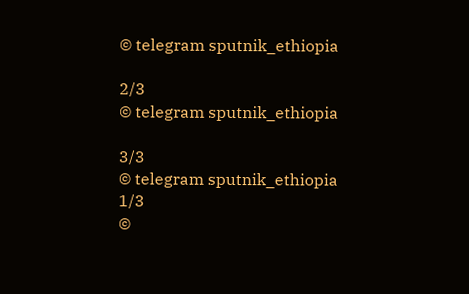© telegram sputnik_ethiopia

2/3
© telegram sputnik_ethiopia

3/3
© telegram sputnik_ethiopia
1/3
©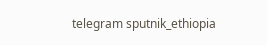telegram sputnik_ethiopia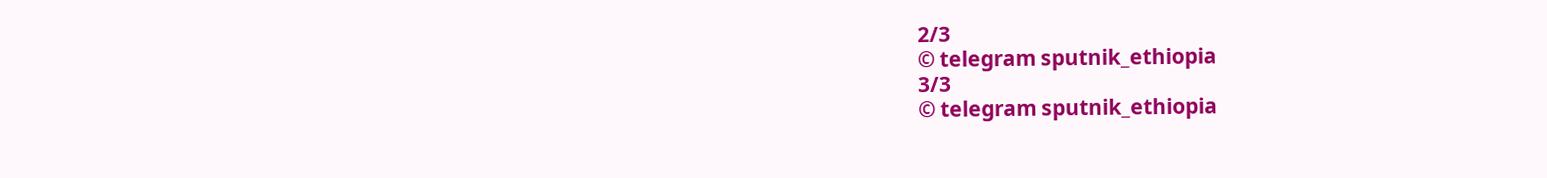2/3
© telegram sputnik_ethiopia
3/3
© telegram sputnik_ethiopia